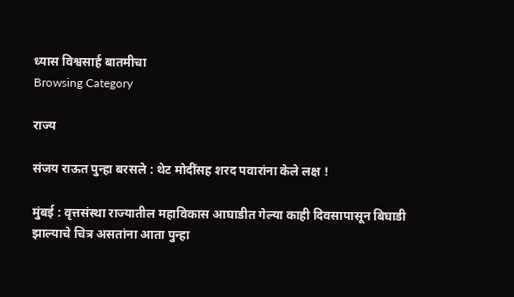ध्यास विश्वसार्ह बातमीचा
Browsing Category

राज्य

संजय राऊत पुन्हा बरसले : थेट मोदींसह शरद पवारांना केले लक्ष !

मुंबई : वृत्तसंस्था राज्यातील महाविकास आघाडीत गेल्या काही दिवसापासून बिघाडी झाल्याचे चित्र असतांना आता पुन्हा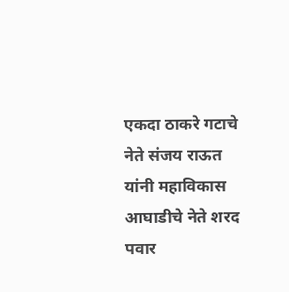एकदा ठाकरे गटाचे नेते संजय राऊत  यांनी महाविकास आघाडीचे नेते शरद पवार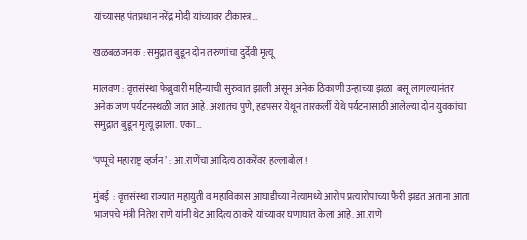यांच्यासह पंतप्रधान नरेंद्र मोदी यांच्यावर टीकास्त्र…

खळबळजनक : समुद्रात बुडून दोन तरुणांचा दुर्देवी मृत्यू

मालवण : वृत्तसंस्था फेब्रुवारी महिन्याची सुरुवात झाली असून अनेक ठिकाणी उन्हाच्या झळा  बसू लागल्यानंतर अनेक जण पर्यटनस्थळी जात आहे. अशातच पुणे, हडपसर येथून तारकर्ली येथे पर्यटनासाठी आलेल्या दोन युवकांचा समुद्रात बुडून मृत्यू झाला. एका…

‘पप्पूचे महाराष्ट्र व्हर्जन’ : आ.राणेंचा आदित्य ठाकरेंवर हल्लाबोल !

मुंबई  : वृत्तसंस्था राज्यात महायुती व महाविकास आघाडीच्या नेत्यामध्ये आरोप प्रत्यारोपाच्या फैरी झडत अताना आता भाजपचे मंत्री नितेश राणे यांनी थेट आदित्य ठाकरे यांच्यावर घणाघात केला आहे. आ.राणे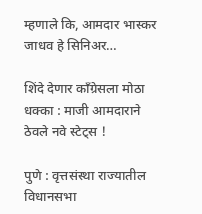म्हणाले कि, आमदार भास्कर जाधव हे सिनिअर…

शिंदे देणार कॉंग्रेसला मोठा धक्का : माजी आमदाराने ठेवले नवे स्टेट्स !

पुणे : वृत्तसंस्था राज्यातील विधानसभा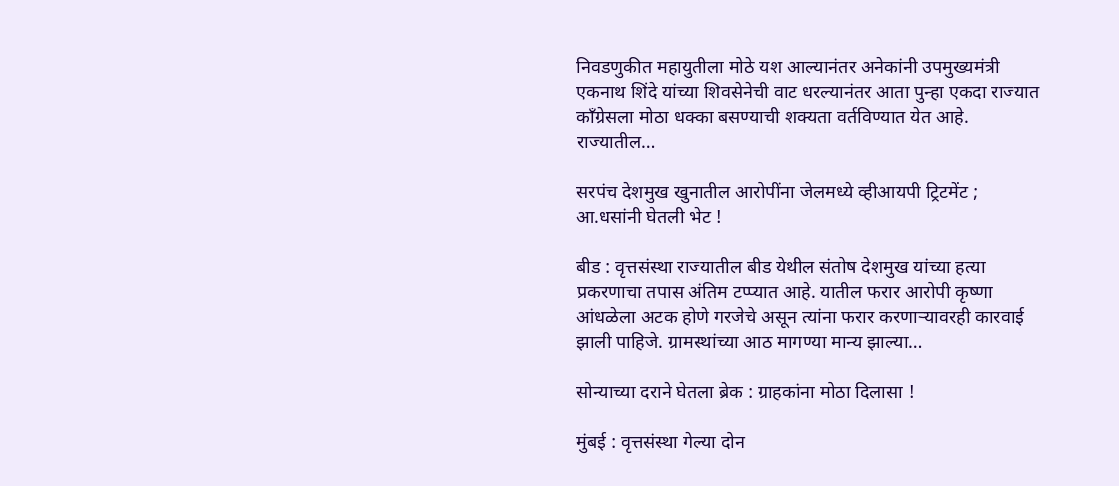निवडणुकीत महायुतीला मोठे यश आल्यानंतर अनेकांनी उपमुख्यमंत्री एकनाथ शिंदे यांच्या शिवसेनेची वाट धरल्यानंतर आता पुन्हा एकदा राज्यात कॉंग्रेसला मोठा धक्का बसण्याची शक्यता वर्तविण्यात येत आहे. राज्यातील…

सरपंच देशमुख खुनातील आरोपींना जेलमध्ये व्हीआयपी ट्रिटमेंट ; आ.धसांनी घेतली भेट !

बीड : वृत्तसंस्था राज्यातील बीड येथील संतोष देशमुख यांच्या हत्या प्रकरणाचा तपास अंतिम टप्प्यात आहे. यातील फरार आरोपी कृष्णा आंधळेला अटक होणे गरजेचे असून त्यांना फरार करणाऱ्यावरही कारवाई झाली पाहिजे. ग्रामस्थांच्या आठ मागण्या मान्य झाल्या…

सोन्याच्या दराने घेतला ब्रेक : ग्राहकांना मोठा दिलासा !

मुंबई : वृत्तसंस्था गेल्या दोन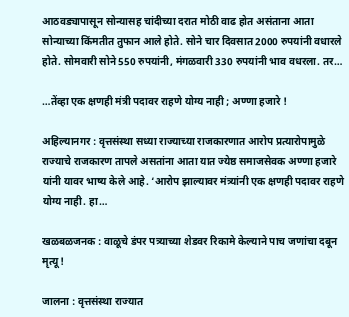आठवड्यापासून सोन्यासह चांदीच्या दरात मोठी वाढ होत असंताना आता सोन्याच्या किंमतीत तुफान आले होते. सोने चार दिवसात 2000 रुपयांनी वधारले होते. सोमवारी सोने 550 रुपयांनी, मंगळवारी 330 रुपयांनी भाव वधरला. तर…

…तेंव्हा एक क्षणही मंत्री पदावर राहणे योग्य नाही ; अण्णा हजारे !

अहिल्यानगर : वृत्तसंस्था सध्या राज्याच्या राजकारणात आरोप प्रत्यारोपामुळे राज्याचे राजकारण तापले असतांना आता यात ज्येष्ठ समाजसेवक अण्णा हजारे यांनी यावर भाष्य केले आहे. ‘आरोप झाल्यावर मंत्र्यांनी एक क्षणही पदावर राहणे योग्य नाही. हा…

खळबळजनक : वाळूचे डंपर पत्र्याच्या शेडवर रिकामे केल्याने पाच जणांचा दबून मृत्यू !

जालना : वृत्तसंस्था राज्यात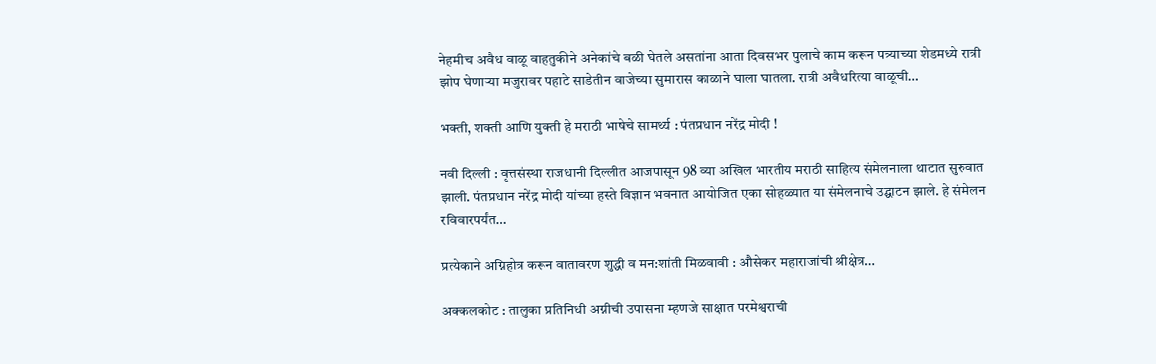नेहमीच अवैध वाळू वाहतुकीने अनेकांचे बळी घेतले असतांना आता दिवसभर पुलाचे काम करून पत्र्याच्या शेडमध्ये रात्री झोप घेणाऱ्या मजुरावर पहाटे साडेतीन वाजेच्या सुमारास काळाने घाला घातला. रात्री अवैधरित्या वाळूची…

भक्‍ती, शक्‍ती आणि युक्‍ती हे मराठी भाषेचे सामर्थ्य : पंतप्रधान नरेंद्र मोदी !

नवी दिल्ली : वृत्तसंस्था राजधानी दिल्लीत आजपासून 98 व्या अखिल भारतीय मराठी साहित्य संमेलनाला थाटात सुरुवात झाली. पंतप्रधान नरेंद्र मोदी यांच्या हस्ते विज्ञान भवनात आयोजित एका सोहळ्यात या संमेलनाचे उद्घाटन झाले. हे संमेलन रविवारपर्यंत…

प्रत्येकाने अग्निहोत्र करून वातावरण शुद्धी व मन:शांती मिळवावी : औसेकर महाराजांची श्रीक्षेत्र…

अक्कलकोट : तालुका प्रतिनिधी अग्नीची उपासना म्हणजे साक्षात परमेश्वराची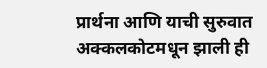प्रार्थना आणि याची सुरुवात अक्कलकोटमधून झाली ही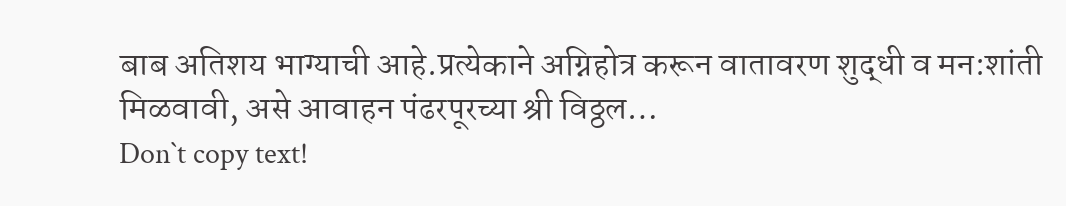बाब अतिशय भाग्याची आहे.प्रत्येकाने अग्निहोत्र करून वातावरण शुद्धी व मन:शांती मिळवावी, असे आवाहन पंढरपूरच्या श्री विठ्ठल…
Don`t copy text!